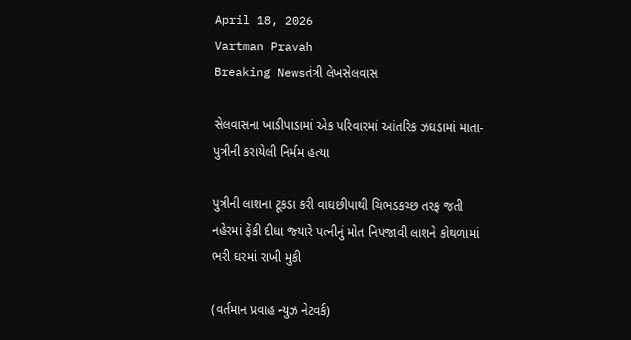April 18, 2026
Vartman Pravah
Breaking Newsતંત્રી લેખસેલવાસ

સેલવાસના ખાડીપાડામાં એક પરિવારમાં આંતરિક ઝઘડામાં માતા-પુત્રીની કરાયેલી નિર્મમ હત્‍યા

પુત્રીની લાશના ટૂકડા કરી વાઘછીપાથી ચિભડકચ્‍છ તરફ જતી નહેરમાં ફેંકી દીધા જ્‍યારે પત્‍નીનું મોત નિપજાવી લાશને કોથળામાં ભરી ઘરમાં રાખી મુકી

(વર્તમાન પ્રવાહ ન્‍યુઝ નેટવર્ક)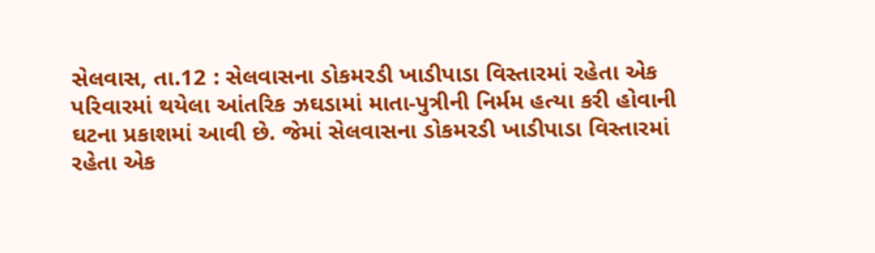સેલવાસ, તા.12 : સેલવાસના ડોકમરડી ખાડીપાડા વિસ્‍તારમાં રહેતા એક પરિવારમાં થયેલા આંતરિક ઝઘડામાં માતા-પુત્રીની નિર્મમ હત્‍યા કરી હોવાની ઘટના પ્રકાશમાં આવી છે. જેમાં સેલવાસના ડોકમરડી ખાડીપાડા વિસ્‍તારમાં રહેતા એક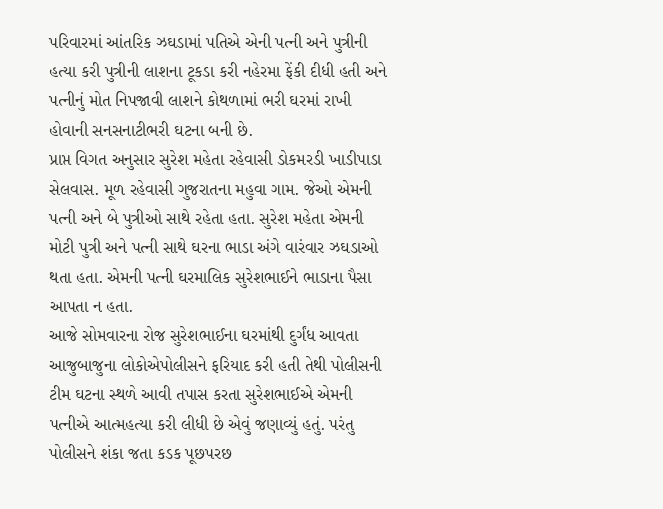પરિવારમાં આંતરિક ઝઘડામાં પતિએ એની પત્‍ની અને પુત્રીની હત્‍યા કરી પુત્રીની લાશના ટૂકડા કરી નહેરમા ફેંકી દીધી હતી અને પત્‍નીનું મોત નિપજાવી લાશને કોથળામાં ભરી ઘરમાં રાખી હોવાની સનસનાટીભરી ઘટના બની છે.
પ્રાપ્ત વિગત અનુસાર સુરેશ મહેતા રહેવાસી ડોકમરડી ખાડીપાડા સેલવાસ. મૂળ રહેવાસી ગુજરાતના મહુવા ગામ. જેઓ એમની પત્‍ની અને બે પુત્રીઓ સાથે રહેતા હતા. સુરેશ મહેતા એમની મોટી પુત્રી અને પત્‍ની સાથે ઘરના ભાડા અંગે વારંવાર ઝઘડાઓ થતા હતા. એમની પત્‍ની ઘરમાલિક સુરેશભાઈને ભાડાના પૈસા આપતા ન હતા.
આજે સોમવારના રોજ સુરેશભાઈના ઘરમાંથી દુર્ગંધ આવતા આજુબાજુના લોકોએપોલીસને ફરિયાદ કરી હતી તેથી પોલીસની ટીમ ઘટના સ્‍થળે આવી તપાસ કરતા સુરેશભાઈએ એમની પત્‍નીએ આત્‍મહત્‍યા કરી લીધી છે એવું જણાવ્‍યું હતું. પરંતુ પોલીસને શંકા જતા કડક પૂછપરછ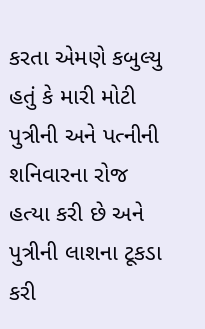કરતા એમણે કબુલ્‍યુ હતું કે મારી મોટી પુત્રીની અને પત્‍નીની શનિવારના રોજ હત્‍યા કરી છે અને પુત્રીની લાશના ટૂકડા કરી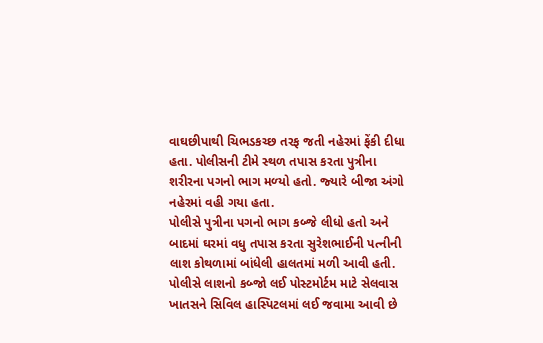વાઘછીપાથી ચિભડકચ્‍છ તરફ જતી નહેરમાં ફેંકી દીધા હતા. પોલીસની ટીમે સ્‍થળ તપાસ કરતા પુત્રીના શરીરના પગનો ભાગ મળ્‍યો હતો. જ્‍યારે બીજા અંગો નહેરમાં વહી ગયા હતા.
પોલીસે પુત્રીના પગનો ભાગ કબ્‍જે લીધો હતો અને બાદમાં ઘરમાં વધુ તપાસ કરતા સુરેશભાઈની પત્‍નીની લાશ કોથળામાં બાંધેલી હાલતમાં મળી આવી હતી. પોલીસે લાશનો કબ્‍જો લઈ પોસ્‍ટમોર્ટમ માટે સેલવાસ ખાતસને સિવિલ હાસ્‍પિટલમાં લઈ જવામા આવી છે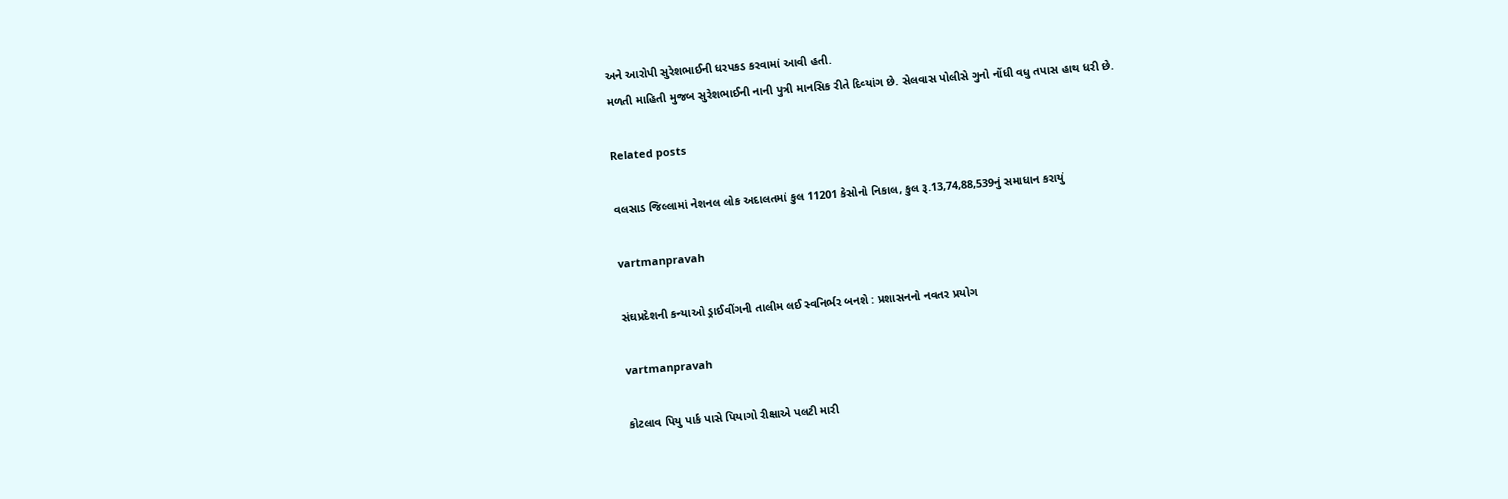અને આરોપી સુરેશભાઈની ધરપકડ કરવામાં આવી હતી.
મળતી માહિતી મુજબ સુરેશભાઈની નાની પુત્રી માનસિક રીતે દિવ્‍યાંગ છે. સેલવાસ પોલીસે ગુનો નોંધી વધુ તપાસ હાથ ધરી છે.

Related posts

વલસાડ જિલ્લામાં નેશનલ લોક અદાલતમાં કુલ 11201 કેસોનો નિકાલ, કુલ રૂ.13,74,88,539નું સમાધાન કરાયું

vartmanpravah

સંઘપ્રદેશની કન્‍યાઓ ડ્રાઈવીંગની તાલીમ લઈ સ્‍વનિર્ભર બનશે : પ્રશાસનનો નવતર પ્રયોગ

vartmanpravah

કોટલાવ પિયુ પાર્ક પાસે પિયાગો રીક્ષાએ પલટી મારી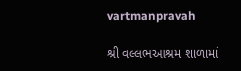vartmanpravah

શ્રી વલ્લભઆશ્રમ શાળામાં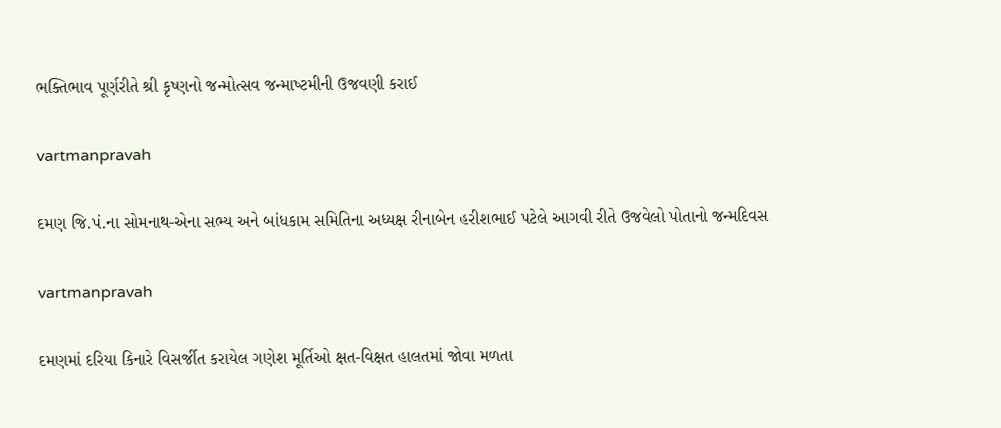ભક્‍તિભાવ પૂર્ણરીતે શ્રી કૃષ્‍ણનો જન્‍મોત્‍સવ જન્‍માષ્‍ટમીની ઉજવણી કરાઈ

vartmanpravah

દમણ જિ.પં.ના સોમનાથ-એના સભ્‍ય અને બાંધકામ સમિતિના અધ્‍યક્ષ રીનાબેન હરીશભાઈ પટેલે આગવી રીતે ઉજવેલો પોતાનો જન્‍મદિવસ

vartmanpravah

દમણમાં દરિયા કિનારે વિસર્જીત કરાયેલ ગણેશ મૂર્તિઓ ક્ષત-વિક્ષત હાલતમાં જોવા મળતા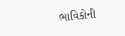ભાવિકોની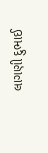લાગણી દુભાઈ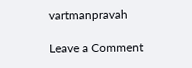vartmanpravah

Leave a Comment